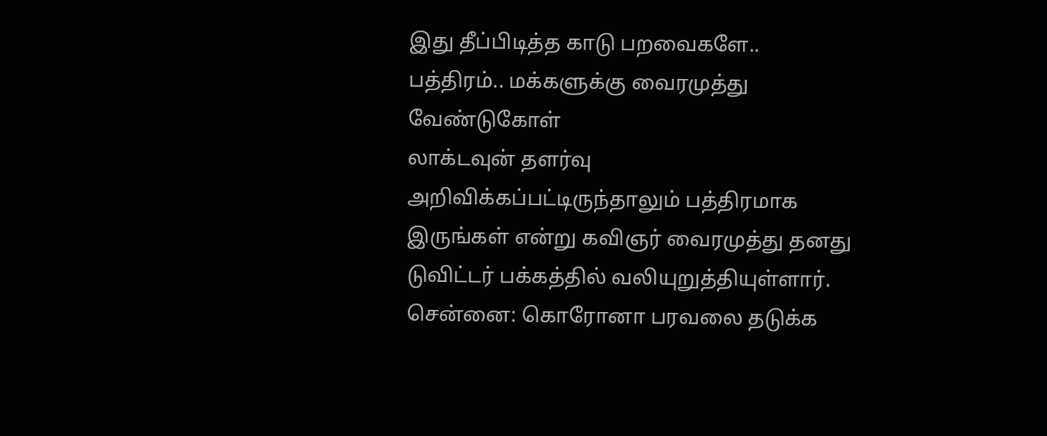இது தீப்பிடித்த காடு பறவைகளே.. பத்திரம்.. மக்களுக்கு வைரமுத்து வேண்டுகோள்
லாக்டவுன் தளர்வு அறிவிக்கப்பட்டிருந்தாலும் பத்திரமாக இருங்கள் என்று கவிஞர் வைரமுத்து தனது டுவிட்டர் பக்கத்தில் வலியுறுத்தியுள்ளார்.
சென்னை: கொரோனா பரவலை தடுக்க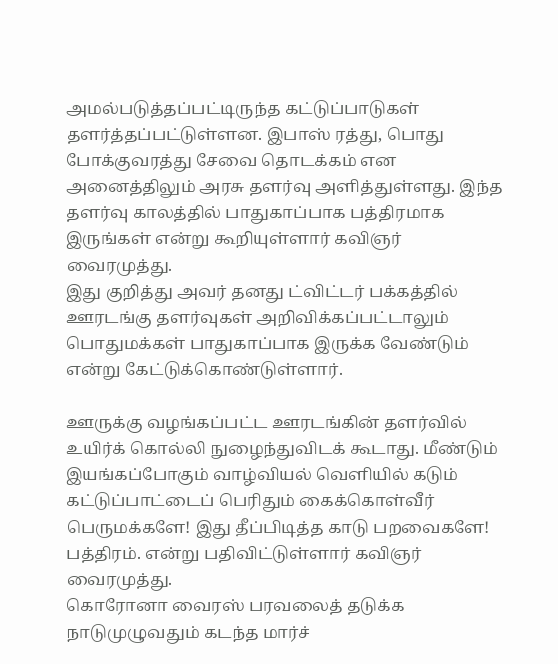அமல்படுத்தப்பட்டிருந்த கட்டுப்பாடுகள் தளர்த்தப்பட்டுள்ளன. இபாஸ் ரத்து, பொது போக்குவரத்து சேவை தொடக்கம் என அனைத்திலும் அரசு தளர்வு அளித்துள்ளது. இந்த தளர்வு காலத்தில் பாதுகாப்பாக பத்திரமாக இருங்கள் என்று கூறியுள்ளார் கவிஞர் வைரமுத்து.
இது குறித்து அவர் தனது ட்விட்டர் பக்கத்தில் ஊரடங்கு தளர்வுகள் அறிவிக்கப்பட்டாலும் பொதுமக்கள் பாதுகாப்பாக இருக்க வேண்டும் என்று கேட்டுக்கொண்டுள்ளார்.

ஊருக்கு வழங்கப்பட்ட ஊரடங்கின் தளர்வில் உயிர்க் கொல்லி நுழைந்துவிடக் கூடாது. மீண்டும் இயங்கப்போகும் வாழ்வியல் வெளியில் கடும் கட்டுப்பாட்டைப் பெரிதும் கைக்கொள்வீர் பெருமக்களே! இது தீப்பிடித்த காடு பறவைகளே! பத்திரம். என்று பதிவிட்டுள்ளார் கவிஞர் வைரமுத்து.
கொரோனா வைரஸ் பரவலைத் தடுக்க நாடுமுழுவதும் கடந்த மார்ச்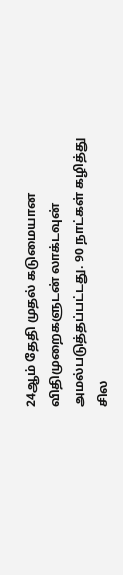24ஆம் தேதி முதல் கடுமையான விதிமுறைகளுடன் லாக்டவுன் அமல்படுத்தப்பட்டது. 90 நாட்கள் கழித்து சில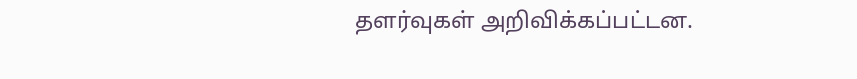தளர்வுகள் அறிவிக்கப்பட்டன.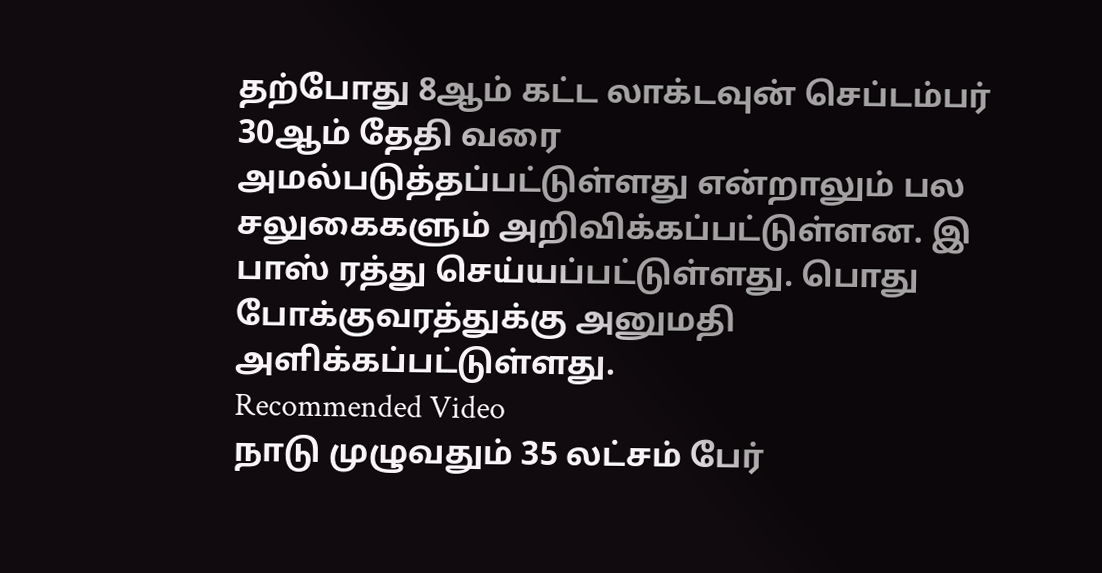தற்போது 8ஆம் கட்ட லாக்டவுன் செப்டம்பர் 30ஆம் தேதி வரை அமல்படுத்தப்பட்டுள்ளது என்றாலும் பல சலுகைகளும் அறிவிக்கப்பட்டுள்ளன. இ பாஸ் ரத்து செய்யப்பட்டுள்ளது. பொது போக்குவரத்துக்கு அனுமதி அளிக்கப்பட்டுள்ளது.
Recommended Video
நாடு முழுவதும் 35 லட்சம் பேர்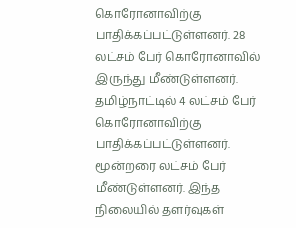கொரோனாவிற்கு பாதிக்கப்பட்டுள்ளனர். 28 லட்சம் பேர் கொரோனாவில் இருந்து மீண்டுள்ளனர். தமிழ்நாட்டில் 4 லட்சம் பேர் கொரோனாவிற்கு பாதிக்கப்பட்டுள்ளனர். மூன்றரை லட்சம் பேர் மீண்டுள்ளனர். இந்த நிலையில் தளர்வுகள்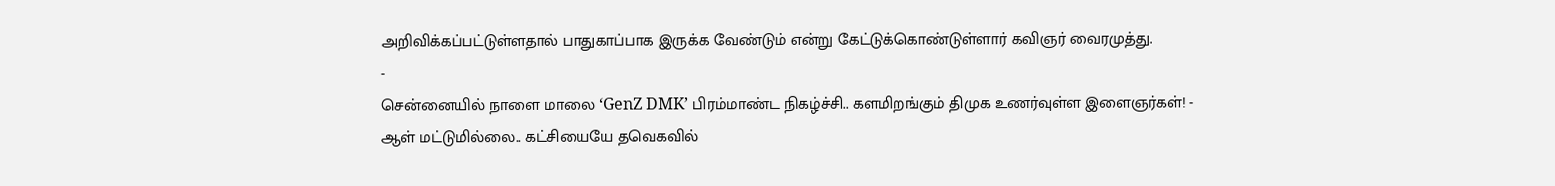அறிவிக்கப்பட்டுள்ளதால் பாதுகாப்பாக இருக்க வேண்டும் என்று கேட்டுக்கொண்டுள்ளார் கவிஞர் வைரமுத்து.
-
சென்னையில் நாளை மாலை ‘GenZ DMK’ பிரம்மாண்ட நிகழ்ச்சி.. களமிறங்கும் திமுக உணர்வுள்ள இளைஞர்கள்! -
ஆள் மட்டுமில்லை.. கட்சியையே தவெகவில்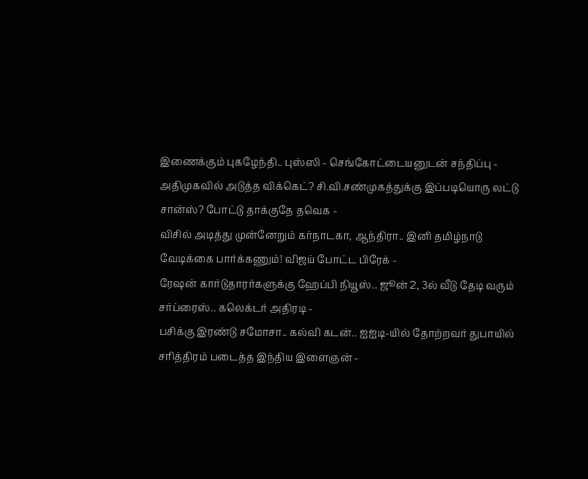இணைக்கும் புகழேந்தி.. புஸ்ஸி - செங்கோட்டையனுடன் சந்திப்பு -
அதிமுகவில் அடுத்த விக்கெட்? சி.வி.சண்முகத்துக்கு இப்படியொரு லட்டு சான்ஸ்? போட்டு தாக்குதே தவெக -
விசில் அடித்து முன்னேறும் கர்நாடகா, ஆந்திரா.. இனி தமிழ்நாடு வேடிக்கை பார்க்கணும்! விஜய் போட்ட பிரேக் -
ரேஷன் கார்டுதாரர்களுக்கு ஹேப்பி நியூஸ்.. ஜூன் 2, 3ல் வீடு தேடி வரும் சர்ப்ரைஸ்.. கலெக்டர் அதிரடி -
பசிக்கு இரண்டு சமோசா.. கல்வி கடன்.. ஐஐடி-யில் தோற்றவர் துபாயில் சரித்திரம் படைத்த இந்திய இளைஞன் -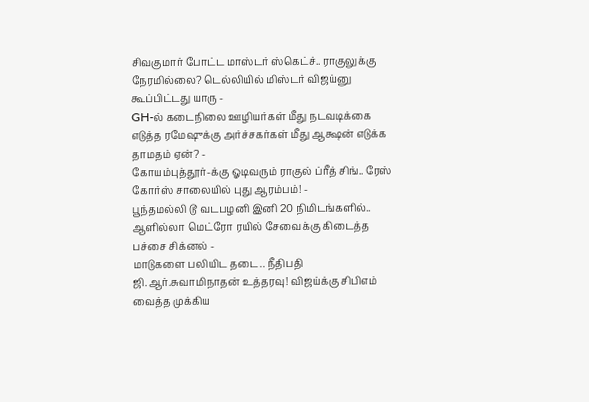சிவகுமார் போட்ட மாஸ்டர் ஸ்கெட்ச்.. ராகுலுக்கு நேரமில்லை? டெல்லியில் மிஸ்டர் விஜய்னு கூப்பிட்டது யாரு -
GH-ல் கடைநிலை ஊழியர்கள் மீது நடவடிக்கை எடுத்த ரமேஷுக்கு அர்ச்சகர்கள் மீது ஆக்ஷன் எடுக்க தாமதம் ஏன்? -
கோயம்புத்தூர்-க்கு ஓடிவரும் ராகுல் ப்ரீத் சிங்.. ரேஸ் கோர்ஸ் சாலையில் புது ஆரம்பம்! -
பூந்தமல்லி டூ வடபழனி இனி 20 நிமிடங்களில்.. ஆளில்லா மெட்ரோ ரயில் சேவைக்கு கிடைத்த பச்சை சிக்னல் -
மாடுகளை பலியிட தடை.. நீதிபதி ஜி.ஆர்.சுவாமிநாதன் உத்தரவு! விஜய்க்கு சிபிஎம் வைத்த முக்கிய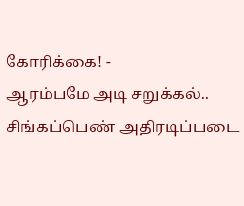கோரிக்கை! -
ஆரம்பமே அடி சறுக்கல்.. சிங்கப்பெண் அதிரடிப்படை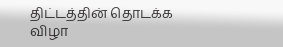திட்டத்தின் தொடக்க விழா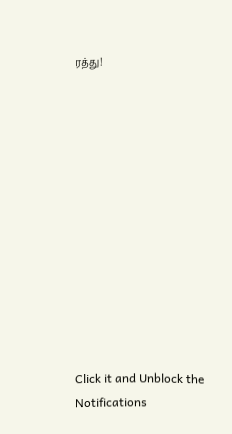ரத்து!












Click it and Unblock the Notifications